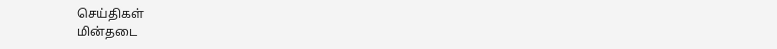செய்திகள்
மின்தடை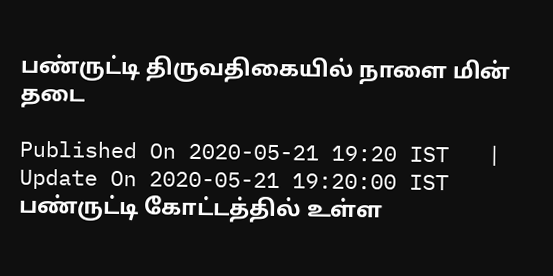பண்ருட்டி திருவதிகையில் நாளை மின் தடை

Published On 2020-05-21 19:20 IST   |   Update On 2020-05-21 19:20:00 IST
பண்ருட்டி கோட்டத்தில் உள்ள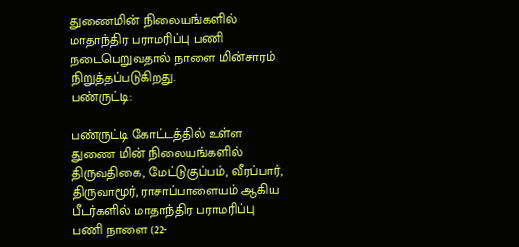துணைமின் நிலையங்களில் மாதாந்திர பராமரிப்பு பணி நடைபெறுவதால் நாளை மின்சாரம் நிறுத்தப்படுகிறது.
பண்ருட்டி:

பண்ருட்டி கோட்டத்தில் உள்ள துணை மின் நிலையங்களில் திருவதிகை, மேட்டுகுப்பம், வீரப்பார், திருவாமூர், ராசாப்பாளையம் ஆகிய பீடர்களில் மாதாந்திர பராமரிப்பு பணி நாளை (22-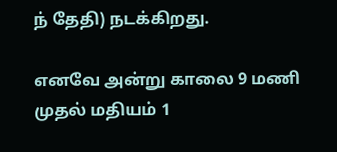ந் தேதி) நடக்கிறது.

எனவே அன்று காலை 9 மணி முதல் மதியம் 1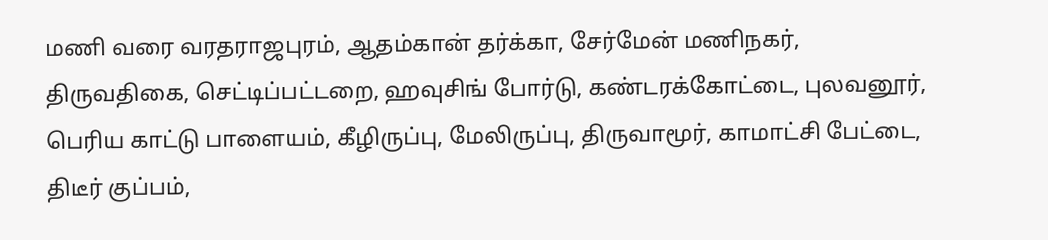மணி வரை வரதராஜபுரம், ஆதம்கான் தர்க்கா, சேர்மேன் மணிநகர், திருவதிகை, செட்டிப்பட்டறை, ஹவுசிங் போர்டு, கண்டரக்கோட்டை, புலவனூர், பெரிய காட்டு பாளையம், கீழிருப்பு, மேலிருப்பு, திருவாமூர், காமாட்சி பேட்டை, திடீர் குப்பம்,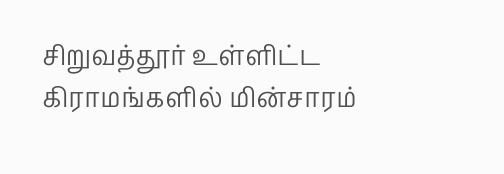சிறுவத்தூர் உள்ளிட்ட கிராமங்களில் மின்சாரம்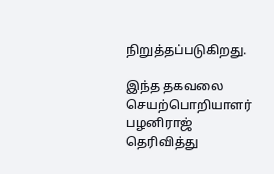நிறுத்தப்படுகிறது.

இந்த தகவலை செயற்பொறியாளர் பழனிராஜ் தெரிவித்து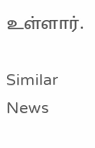உள்ளார்.

Similar News